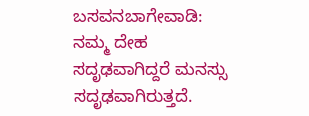ಬಸವನಬಾಗೇವಾಡಿ: ನಮ್ಮ ದೇಹ ಸದೃಢವಾಗಿದ್ದರೆ ಮನಸ್ಸು ಸದೃಢವಾಗಿರುತ್ತದೆ.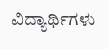ವಿದ್ಯಾರ್ಥಿಗಳು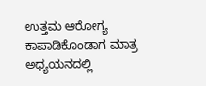ಉತ್ತಮ ಆರೋಗ್ಯ ಕಾಪಾಡಿಕೊಂಡಾಗ ಮಾತ್ರ ಅಧ್ಯಯನದಲ್ಲಿ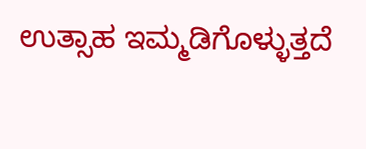ಉತ್ಸಾಹ ಇಮ್ಮಡಿಗೊಳ್ಳುತ್ತದೆ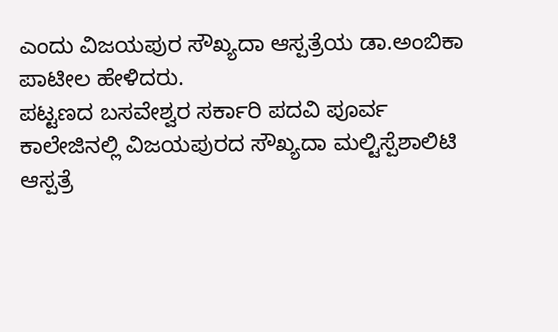ಎಂದು ವಿಜಯಪುರ ಸೌಖ್ಯದಾ ಆಸ್ಪತ್ರೆಯ ಡಾ.ಅಂಬಿಕಾ ಪಾಟೀಲ ಹೇಳಿದರು.
ಪಟ್ಟಣದ ಬಸವೇಶ್ವರ ಸರ್ಕಾರಿ ಪದವಿ ಪೂರ್ವ ಕಾಲೇಜಿನಲ್ಲಿ ವಿಜಯಪುರದ ಸೌಖ್ಯದಾ ಮಲ್ಟಿಸ್ಪೆಶಾಲಿಟಿ ಆಸ್ಪತ್ರೆ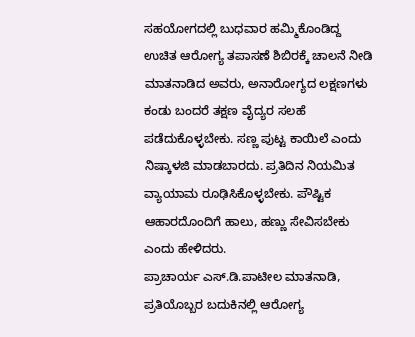ಸಹಯೋಗದಲ್ಲಿ ಬುಧವಾರ ಹಮ್ಮಿಕೊಂಡಿದ್ದ ಉಚಿತ ಆರೋಗ್ಯ ತಪಾಸಣೆ ಶಿಬಿರಕ್ಕೆ ಚಾಲನೆ ನೀಡಿ ಮಾತನಾಡಿದ ಅವರು, ಅನಾರೋಗ್ಯದ ಲಕ್ಷಣಗಳು ಕಂಡು ಬಂದರೆ ತಕ್ಷಣ ವೈದ್ಯರ ಸಲಹೆ ಪಡೆದುಕೊಳ್ಳಬೇಕು. ಸಣ್ಣ ಪುಟ್ಟ ಕಾಯಿಲೆ ಎಂದು ನಿಷ್ಕಾಳಜಿ ಮಾಡಬಾರದು. ಪ್ರತಿದಿನ ನಿಯಮಿತ ವ್ಯಾಯಾಮ ರೂಢಿಸಿಕೊಳ್ಳಬೇಕು. ಪೌಷ್ಟಿಕ ಆಹಾರದೊಂದಿಗೆ ಹಾಲು, ಹಣ್ಣು ಸೇವಿಸಬೇಕು ಎಂದು ಹೇಳಿದರು.
ಪ್ರಾಚಾರ್ಯ ಎಸ್.ಡಿ.ಪಾಟೀಲ ಮಾತನಾಡಿ, ಪ್ರತಿಯೊಬ್ಬರ ಬದುಕಿನಲ್ಲಿ ಆರೋಗ್ಯ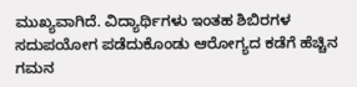ಮುಖ್ಯವಾಗಿದೆ. ವಿದ್ಯಾರ್ಥಿಗಳು ಇಂತಹ ಶಿಬಿರಗಳ ಸದುಪಯೋಗ ಪಡೆದುಕೊಂಡು ಆರೋಗ್ಯದ ಕಡೆಗೆ ಹೆಚ್ಚಿನ ಗಮನ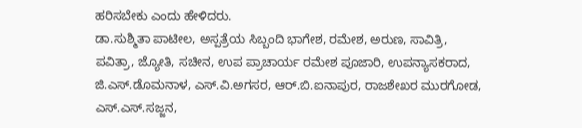ಹರಿಸಬೇಕು ಎಂದು ಹೇಳಿದರು.
ಡಾ.ಸುಶ್ಮಿತಾ ಪಾಟೀಲ, ಅಸ್ಪತ್ರೆಯ ಸಿಬ್ಬಂದಿ ಭಾಗೇಶ, ರಮೇಶ, ಅರುಣ, ಸಾವಿತ್ರಿ, ಪವಿತ್ರಾ, ಜ್ಯೋತಿ, ಸಚೀನ, ಉಪ ಪ್ರಾಚಾರ್ಯ ರಮೇಶ ಪೂಜಾರಿ, ಉಪನ್ಯಾಸಕರಾದ, ಜಿ.ಎಸ್.ಡೊಮನಾಳ, ಎಸ್.ವಿ.ಅಗಸರ, ಆರ್.ಬಿ.ಐನಾಪುರ, ರಾಜಶೇಖರ ಮುರಗೋಡ, ಎಸ್.ಎಸ್.ಸಜ್ಜನ,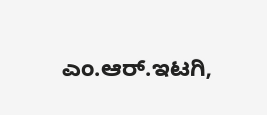ಎಂ.ಆರ್.ಇಟಗಿ,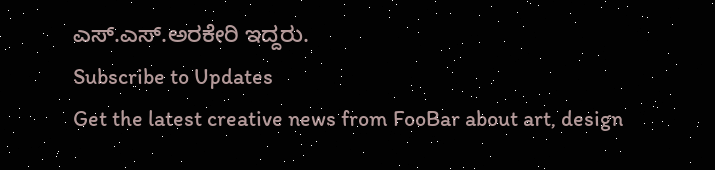ಎಸ್.ಎಸ್.ಅರಕೇರಿ ಇದ್ದರು.
Subscribe to Updates
Get the latest creative news from FooBar about art, design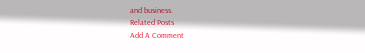and business.
Related Posts
Add A Comment